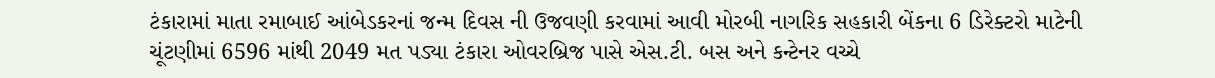ટંકારામાં માતા રમાબાઈ આંબેડકરનાં જન્મ દિવસ ની ઉજવણી કરવામાં આવી મોરબી નાગરિક સહકારી બેંકના 6 ડિરેક્ટરો માટેની ચૂંટણીમાં 6596 માંથી 2049 મત પડ્યા ટંકારા ઓવરબ્રિજ પાસે એસ.ટી. બસ અને કન્ટેનર વચ્ચે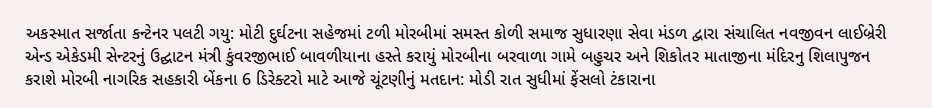અકસ્માત સર્જાતા કન્ટેનર પલટી ગયુ: મોટી દુર્ઘટના સહેજમાં ટળી મોરબીમાં સમસ્ત કોળી સમાજ સુધારણા સેવા મંડળ દ્વારા સંચાલિત નવજીવન લાઈબ્રેરી એન્ડ એકેડમી સેન્ટરનું ઉદ્ઘાટન મંત્રી કુંવરજીભાઈ બાવળીયાના હસ્તે કરાયું મોરબીના બરવાળા ગામે બહુચર અને શિકોતર માતાજીના મંદિરનુ શિલાપુજન કરાશે મોરબી નાગરિક સહકારી બેંકના 6 ડિરેક્ટરો માટે આજે ચૂંટણીનું મતદાન: મોડી રાત સુધીમાં ફેંસલો ટંકારાના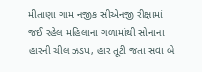મીતાણા ગામ નજીક સીએનજી રીક્ષામાં જઈ રહેલ મહિલાના ગળામાંથી સોનાના હારની ચીલ ઝડપ, હાર તૂટી જતા સવા બે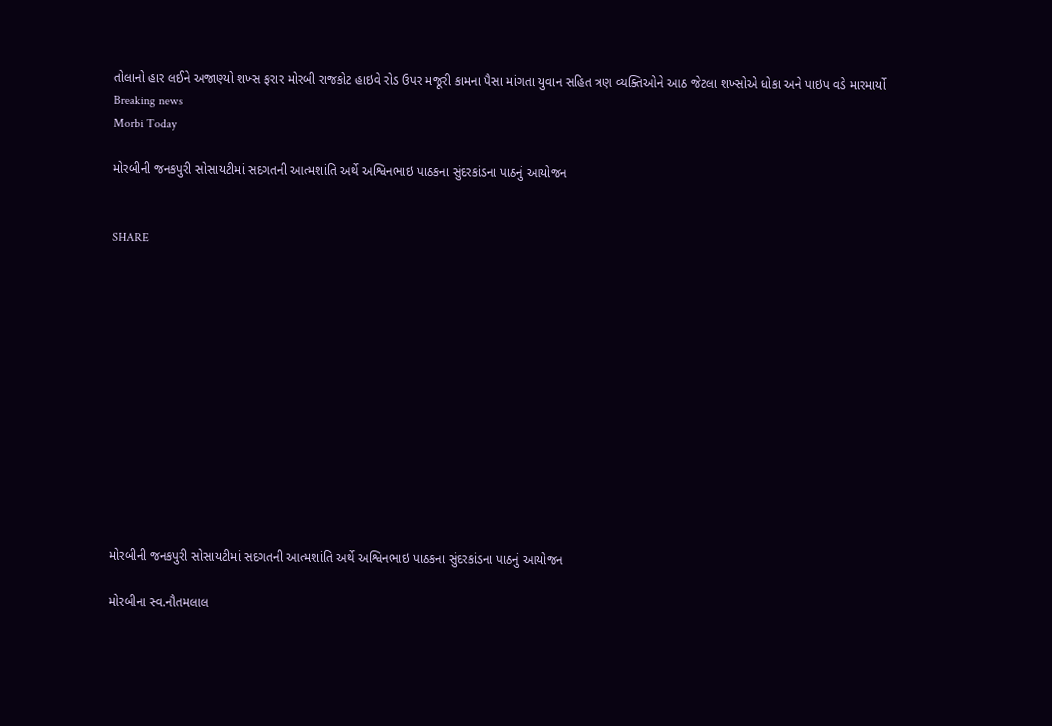તોલાનો હાર લઈને અજાણ્યો શખ્સ ફરાર મોરબી રાજકોટ હાઇવે રોડ ઉપર મજૂરી કામના પૈસા માંગતા યુવાન સહિત ત્રણ વ્યક્તિઓને આઠ જેટલા શખ્સોએ ધોકા અને પાઇપ વડે મારમાર્યો
Breaking news
Morbi Today

મોરબીની જનકપુરી સોસાયટીમાં સદગતની આત્મશાંતિ અર્થે અશ્વિનભાઇ પાઠકના સુંદરકાંડના પાઠનું આયોજન


SHARE













મોરબીની જનકપુરી સોસાયટીમાં સદગતની આત્મશાંતિ અર્થે અશ્વિનભાઇ પાઠકના સુંદરકાંડના પાઠનું આયોજન

મોરબીના સ્વ.નૌતમલાલ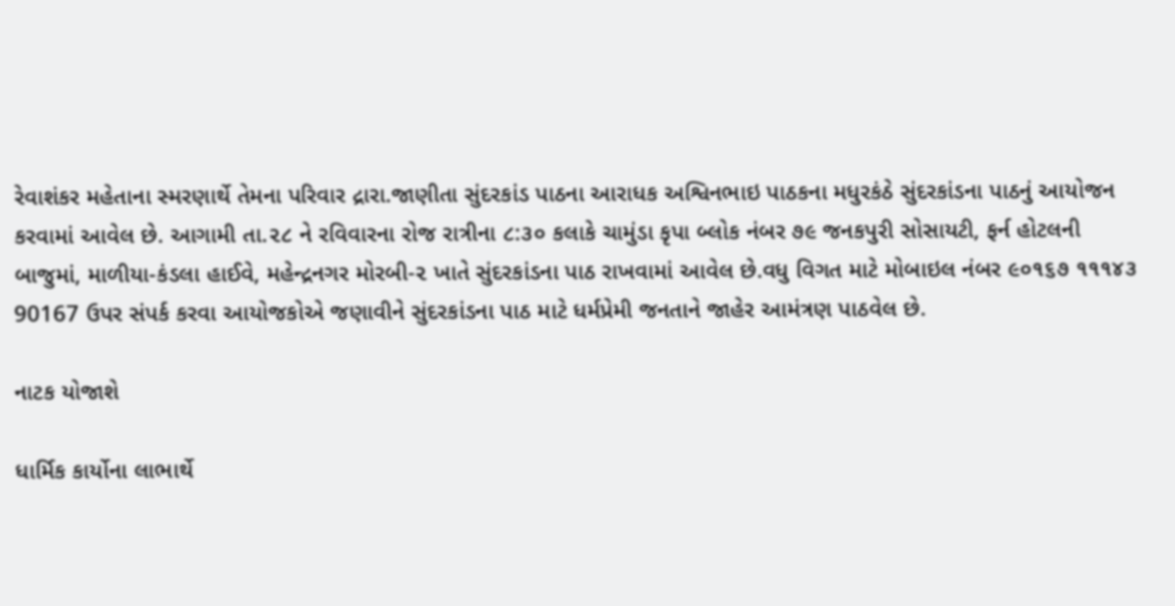રેવાશંકર મહેતાના સ્મરણાર્થે તેમના પરિવાર દ્રારા.જાણીતા સુંદરકાંડ પાઠના આરાધક અશ્વિનભાઇ પાઠકના મધુરકંઠે સુંદરકાંડના પાઠનું આયોજન કરવામાં આવેલ છે. આગામી તા.૨૮ ને રવિવારના રોજ રાત્રીના ૮:૩૦ કલાકે ચામુંડા કૃપા બ્લોક નંબર ૭૯ જનકપુરી સોસાયટી, ફર્ન હોટલની બાજુમાં, માળીયા-કંડલા હાઈવે, મહેન્દ્રનગર મોરબી-૨ ખાતે સુંદરકાંડના પાઠ રાખવામાં આવેલ છે.વધુ વિગત માટે મોબાઇલ નંબર ૯૦૧૬૭ ૧૧૧૪૩ 90167 ઉપર સંપર્ક કરવા આયોજકોએ જણાવીને સુંદરકાંડના પાઠ માટે ધર્મપ્રેમી જનતાને જાહેર આમંત્રણ પાઠવેલ છે.

નાટક યોજાશે

ધાર્મિક કાર્યોના લાભાર્થે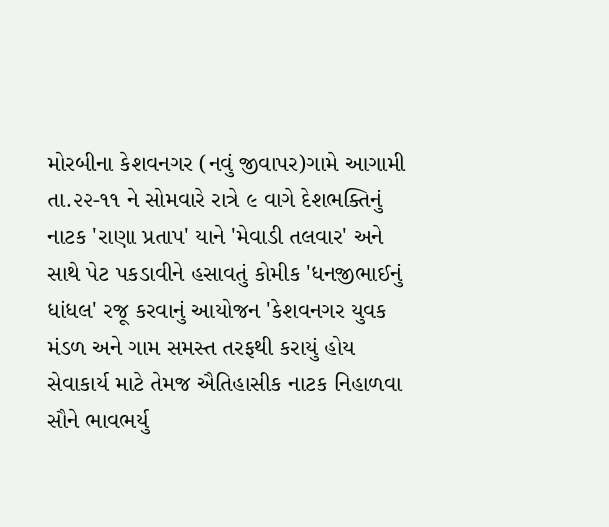મોરબીના કેશવનગર (નવું જીવાપર)ગામે આગામી તા.૨૨-૧૧ ને સોમવારે રાત્રે ૯ વાગે દેશભક્તિનું નાટક 'રાણા પ્રતાપ' યાને 'મેવાડી તલવાર' અને સાથે પેટ પકડાવીને હસાવતું કોમીક 'ધનજીભાઈનું ધાંધલ' રજૂ કરવાનું આયોજન 'કેશવનગર યુવક મંડળ અને ગામ સમસ્ત તરફથી કરાયું હોય સેવાકાર્ય માટે તેમજ ઐતિહાસીક નાટક નિહાળવા સૌને ભાવભર્યુ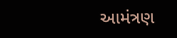આમંત્રણ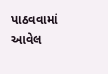પાઠવવામાં આવેલ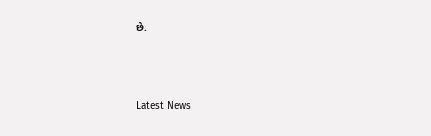છે.





Latest News